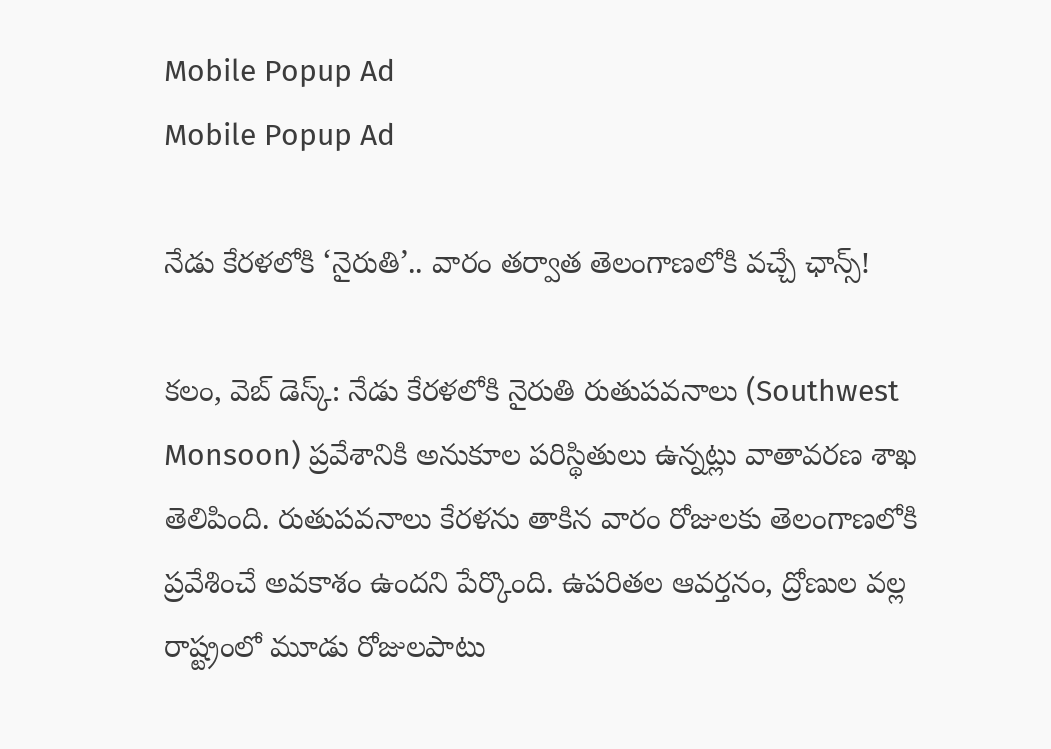Mobile Popup Ad
Mobile Popup Ad

నేడు కేరళలోకి ‘నైరుతి’.. వారం తర్వాత తెలంగాణలోకి వచ్చే ఛాన్స్!

కలం, వెబ్ డెస్క్: నేడు కేరళలోకి నైరుతి రుతుపవనాలు (Southwest Monsoon) ప్రవేశానికి అనుకూల పరిస్థితులు ఉన్నట్లు వాతావరణ శాఖ తెలిపింది. రుతుపవనాలు కేరళను తాకిన వారం రోజులకు తెలంగాణలోకి ప్రవేశించే అవకాశం ఉందని పేర్కొంది. ఉపరితల ఆవర్తనం, ద్రోణుల వల్ల రాష్ట్రంలో మూడు రోజులపాటు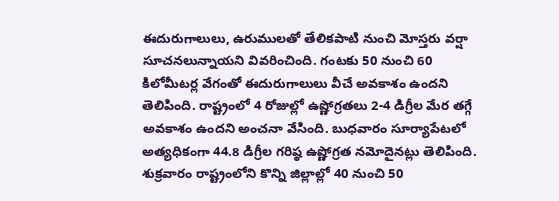ఈదురుగాలులు, ఉరుములతో తేలికపాటి నుంచి మోస్తరు వర్షా సూచనలున్నాయని వివరించింది. గంటకు 50 నుంచి 60 కిలోమీటర్ల వేగంతో ఈదురుగాలులు వీచే అవకాశం ఉందని తెలిపింది. రాష్ట్రంలో 4 రోజుల్లో ఉష్ణోగ్రతలు 2-4 డిగ్రీల మేర తగ్గే అవకాశం ఉందని అంచనా వేసింది. బుధవారం సూర్యాపేటలో అత్యధికంగా 44.8 డిగ్రీల గరిష్ఠ ఉష్ణోగ్రత నమోదైనట్లు తెలిపింది. శుక్రవారం రాష్ట్రంలోని కొన్ని జిల్లాల్లో 40 నుంచి 50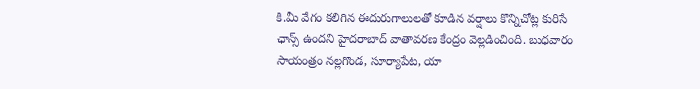కి.మీ వేగం కలిగిన ఈదురుగాలులతో కూడిన వర్షాలు కొన్నిచోట్ల కురిసే ఛాన్స్ ఉందని హైదరాబాద్‌ వాతావరణ కేంద్రం వెల్లడించింది. బుధవారం సాయంత్రం నల్లగొండ, సూర్యాపేట, యా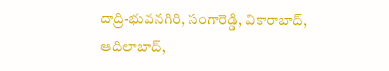దాద్రి-భువనగిరి, సంగారెడ్డి, వికారాబాద్‌, ఆదిలాబాద్‌,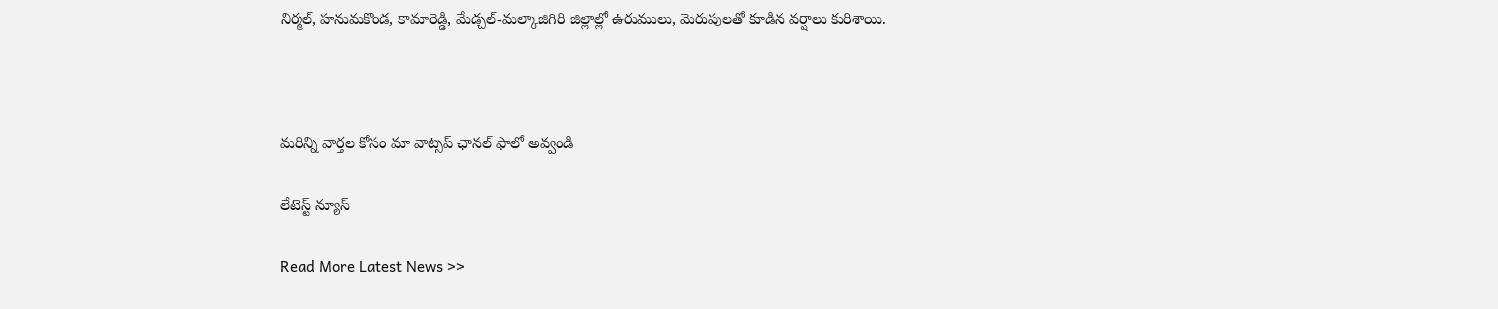నిర్మల్‌, హనుమకొండ, కామారెడ్డి, మేడ్చల్‌-మల్కాజిగిరి జిల్లాల్లో ఉరుములు, మెరుపులతో కూడిన వర్షాలు కురిశాయి.



మ‌రిన్ని వార్త‌ల కోసం మా వాట్స‌ప్ ఛాన‌ల్ ఫాలో అవ్వండి

లేటెస్ట్ న్యూస్‌

Read More Latest News >>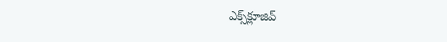ఎక్స్‌క్లూజివ్‌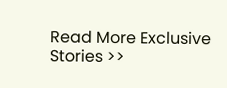Read More Exclusive Stories >>